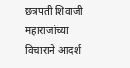छत्रपती शिवाजी महाराजांच्या विचाराने आदर्श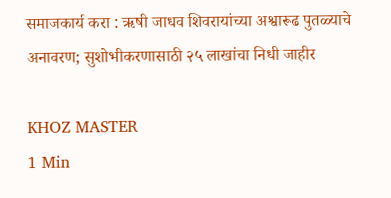समाजकार्य करा : ऋषी जाधव शिवरायांच्या अश्वारूढ पुतळ्याचे अनावरण; सुशोभीकरणासाठी २५ लाखांचा निधी जाहीर

KHOZ MASTER
1 Min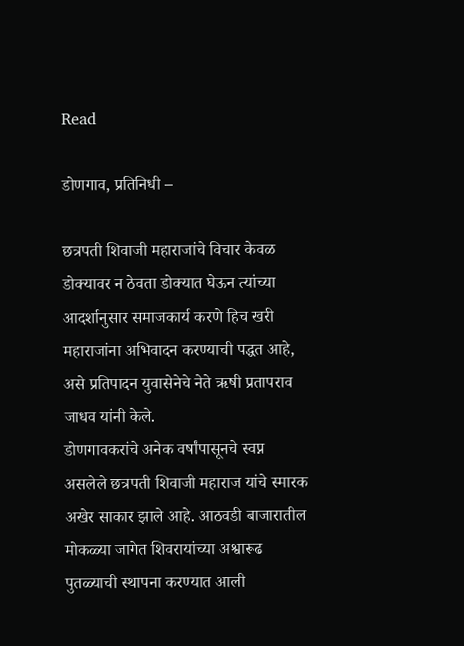Read

डोणगाव, प्रतिनिधी –

छत्रपती शिवाजी महाराजांचे विचार केवळ डोक्यावर न ठेवता डोक्यात घेऊन त्यांच्या आदर्शानुसार समाजकार्य करणे हिच खरी महाराजांना अभिवादन करण्याची पद्धत आहे, असे प्रतिपादन युवासेनेचे नेते ऋषी प्रतापराव जाधव यांनी केले.
डोणगावकरांचे अनेक वर्षांपासूनचे स्वप्न असलेले छत्रपती शिवाजी महाराज यांचे स्मारक अखेर साकार झाले आहे. आठवडी बाजारातील मोकळ्या जागेत शिवरायांच्या अश्वारूढ पुतळ्याची स्थापना करण्यात आली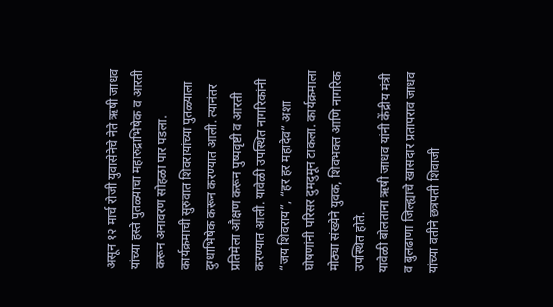असून १२ मार्च रोजी युवासेनेचे नेते ऋषी जाधव यांच्या हस्ते पुतळ्याचा महारुद्राभिषेक व आरती करून अनावरण सोहळा पार पडला.
कार्यक्रमाची सुरुवात शिवरायांच्या पुतळ्याला दुग्धाभिषेक करून करण्यात आली. त्यानंतर प्रतिमेला औक्षण करून पुष्पवृष्टी व आरती करण्यात आली. यावेळी उपस्थित नागरिकांनी “जय शिवराय”, “हर हर महादेव” अशा घोषणांनी परिसर दुमदुमून टाकला. कार्यक्रमाला मोठ्या संख्येने युवक, शिवभक्त आणि नागरिक उपस्थित होते.
यावेळी बोलताना ऋषी जाधव यांनी केंद्रीय मंत्री व बुलढाणा जिल्ह्याचे खासदार प्रतापराव जाधव यांच्या वतीने छत्रपती शिवाजी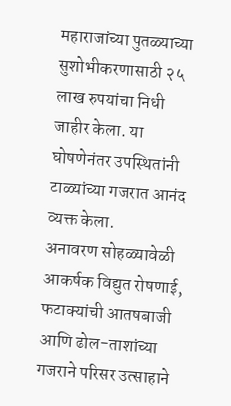महाराजांच्या पुतळ्याच्या सुशोभीकरणासाठी २५ लाख रुपयांचा निधी जाहीर केला. या घोषणेनंतर उपस्थितांनी टाळ्यांच्या गजरात आनंद व्यक्त केला.
अनावरण सोहळ्यावेळी आकर्षक विद्युत रोषणाई, फटाक्यांची आतषबाजी आणि ढोल-ताशांच्या गजराने परिसर उत्साहाने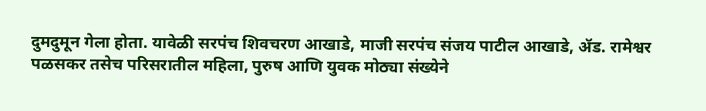दुमदुमून गेला होता. यावेळी सरपंच शिवचरण आखाडे, माजी सरपंच संजय पाटील आखाडे, ॲड. रामेश्वर पळसकर तसेच परिसरातील महिला, पुरुष आणि युवक मोठ्या संख्येने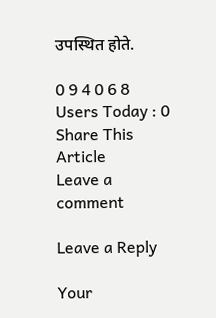उपस्थित होते.

0 9 4 0 6 8
Users Today : 0
Share This Article
Leave a comment

Leave a Reply

Your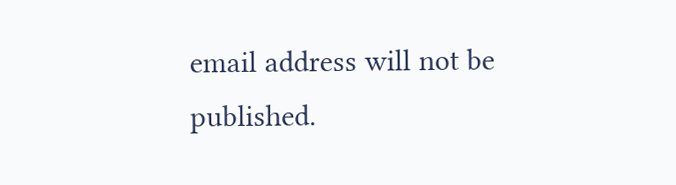email address will not be published.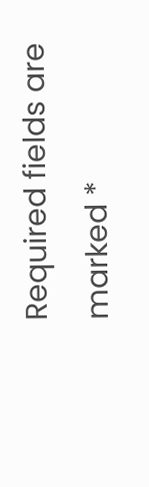Required fields are marked *